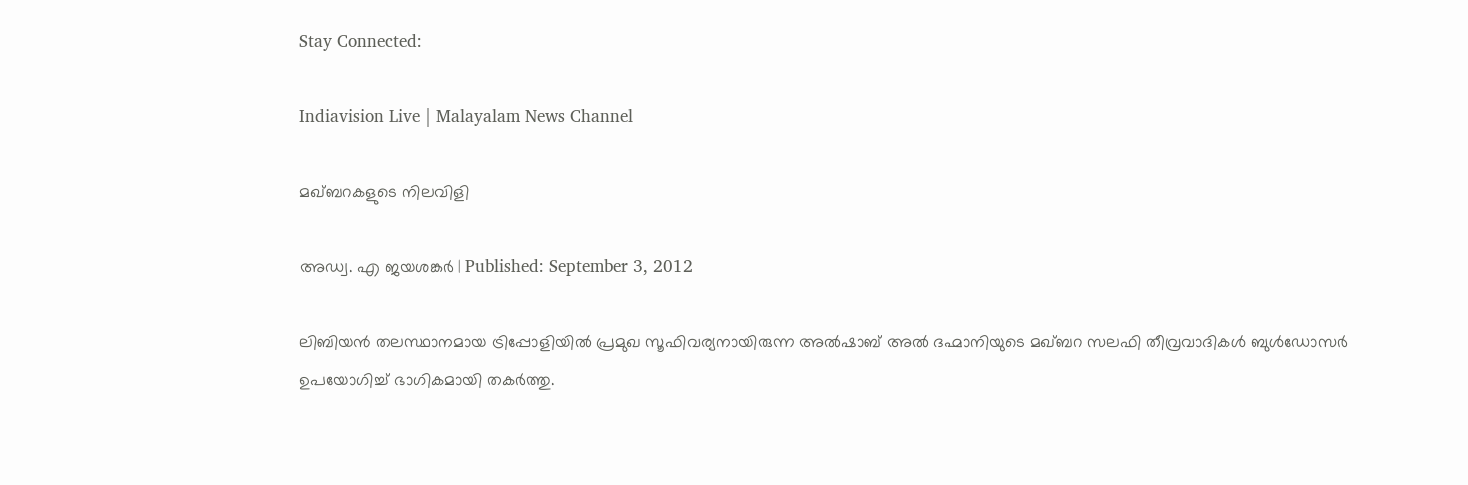Stay Connected:

Indiavision Live | Malayalam News Channel

മഖ്ബറകളുടെ നിലവിളി

അഡ്വ. എ ജയശങ്കര്‍ | Published: September 3, 2012

ലിബിയന്‍ തലസ്ഥാനമായ ട്രിപ്പോളിയില്‍ പ്രമുഖ സൂഫിവര്യനായിരുന്ന അല്‍ഷാബ് അല്‍ ദഹ്മാനിയുടെ മഖ്ബറ സലഫി തീവ്രവാദികള്‍ ബുള്‍ഡോസര്‍ ഉപയോഗിച്ച് ഭാഗികമായി തകര്‍ത്തു.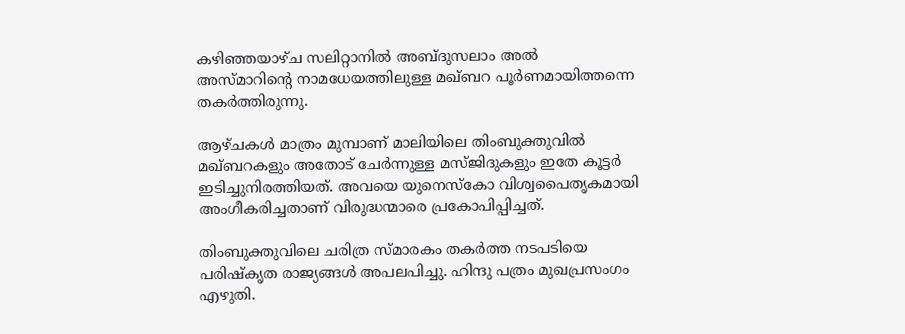കഴിഞ്ഞയാഴ്ച സലിറ്റാനില്‍ അബ്ദുസലാം അല്‍ അസ്മാറിന്റെ നാമധേയത്തിലുള്ള മഖ്ബറ പൂര്‍ണമായിത്തന്നെ തകര്‍ത്തിരുന്നു.

ആഴ്ചകള്‍ മാത്രം മുമ്പാണ് മാലിയിലെ തിംബുക്തുവില്‍ മഖ്ബറകളും അതോട് ചേര്‍ന്നുള്ള മസ്ജിദുകളും ഇതേ കൂട്ടര്‍ ഇടിച്ചുനിരത്തിയത്. അവയെ യുനെസ്‌കോ വിശ്വപൈതൃകമായി അംഗീകരിച്ചതാണ് വിരുദ്ധന്മാരെ പ്രകോപിപ്പിച്ചത്.

തിംബുക്തുവിലെ ചരിത്ര സ്മാരകം തകര്‍ത്ത നടപടിയെ പരിഷ്‌കൃത രാജ്യങ്ങള്‍ അപലപിച്ചു. ഹിന്ദു പത്രം മുഖപ്രസംഗം എഴുതി.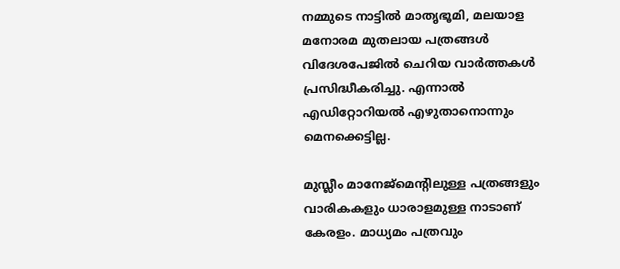നമ്മുടെ നാട്ടില്‍ മാതൃഭൂമി, മലയാള മനോരമ മുതലായ പത്രങ്ങള്‍ വിദേശപേജില്‍ ചെറിയ വാര്‍ത്തകള്‍ പ്രസിദ്ധീകരിച്ചു. എന്നാല്‍ എഡിറ്റോറിയല്‍ എഴുതാനൊന്നും മെനക്കെട്ടില്ല.

മുസ്ലീം മാനേജ്‌മെന്റിലുള്ള പത്രങ്ങളും വാരികകളും ധാരാളമുള്ള നാടാണ് കേരളം. മാധ്യമം പത്രവും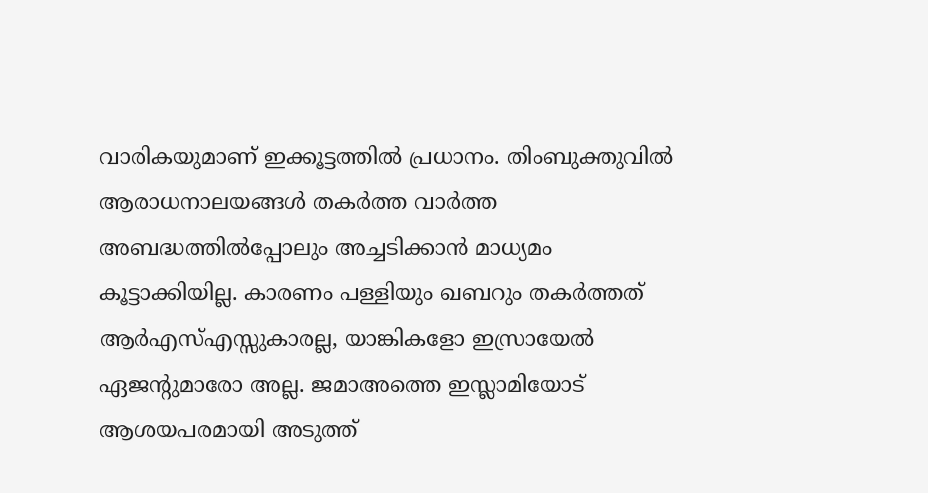വാരികയുമാണ് ഇക്കൂട്ടത്തില്‍ പ്രധാനം. തിംബുക്തുവില്‍ ആരാധനാലയങ്ങള്‍ തകര്‍ത്ത വാര്‍ത്ത അബദ്ധത്തില്‍പ്പോലും അച്ചടിക്കാന്‍ മാധ്യമം കൂട്ടാക്കിയില്ല. കാരണം പള്ളിയും ഖബറും തകര്‍ത്തത് ആര്‍എസ്എസ്സുകാരല്ല, യാങ്കികളോ ഇസ്രായേല്‍ ഏജന്റുമാരോ അല്ല. ജമാഅത്തെ ഇസ്ലാമിയോട് ആശയപരമായി അടുത്ത്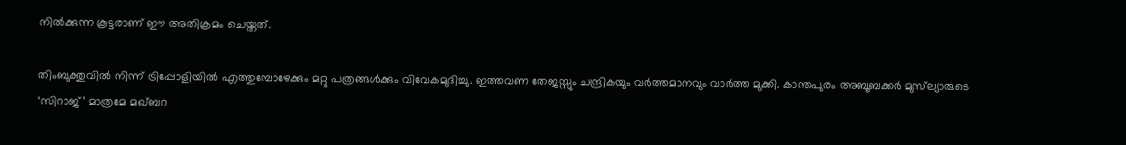നില്‍ക്കുന്ന കൂട്ടരാണ് ഈ അതിക്രമം ചെയ്തത്.

തിംബുക്തുവില്‍ നിന്ന് ട്രിപ്പോളിയില്‍ എത്തുമ്പോഴേക്കും മറ്റു പത്രങ്ങള്‍ക്കും വിവേകമുദിച്ചു. ഇത്തവണ തേജസ്സും ചന്ദ്രികയും വര്‍ത്തമാനവും വാര്‍ത്ത മുക്കി. കാന്തപുരം അബൂബക്കര്‍ മുസ്‌ല്യാരുടെ ‘സിറാജ്’ മാത്രമേ മഖ്ബറ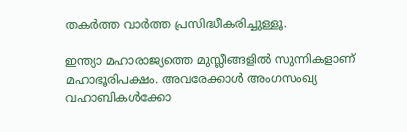തകര്‍ത്ത വാര്‍ത്ത പ്രസിദ്ധീകരിച്ചുള്ളൂ.

ഇന്ത്യാ മഹാരാജ്യത്തെ മുസ്ലീങ്ങളില്‍ സുന്നികളാണ് മഹാഭൂരിപക്ഷം. അവരേക്കാള്‍ അംഗസംഖ്യ വഹാബികള്‍ക്കോ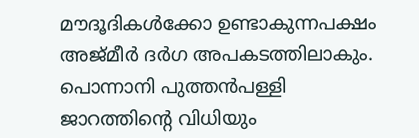മൗദൂദികള്‍ക്കോ ഉണ്ടാകുന്നപക്ഷം അജ്മീര്‍ ദര്‍ഗ അപകടത്തിലാകും. പൊന്നാനി പുത്തന്‍പള്ളി ജാറത്തിന്റെ വിധിയും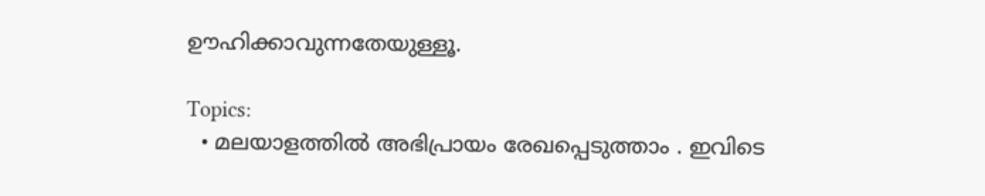ഊഹിക്കാവുന്നതേയുള്ളൂ.

Topics:
  • മലയാളത്തില്‍ അഭിപ്രായം രേഖപ്പെടുത്താം . ഇവിടെ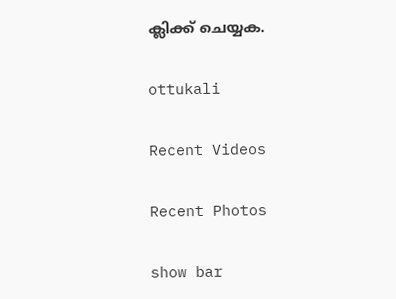ക്ലിക്ക് ചെയ്യക.

ottukali

Recent Videos

Recent Photos

show bar